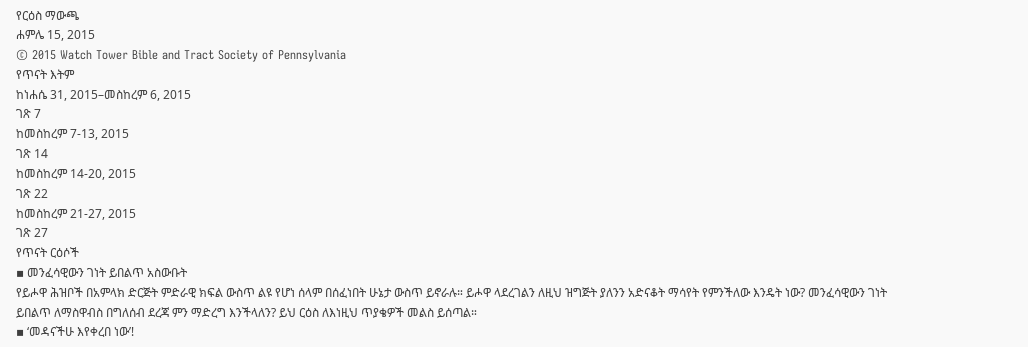የርዕስ ማውጫ
ሐምሌ 15, 2015
© 2015 Watch Tower Bible and Tract Society of Pennsylvania
የጥናት እትም
ከነሐሴ 31, 2015–መስከረም 6, 2015
ገጽ 7
ከመስከረም 7-13, 2015
ገጽ 14
ከመስከረም 14-20, 2015
ገጽ 22
ከመስከረም 21-27, 2015
ገጽ 27
የጥናት ርዕሶች
▪ መንፈሳዊውን ገነት ይበልጥ አስውቡት
የይሖዋ ሕዝቦች በአምላክ ድርጅት ምድራዊ ክፍል ውስጥ ልዩ የሆነ ሰላም በሰፈነበት ሁኔታ ውስጥ ይኖራሉ። ይሖዋ ላደረገልን ለዚህ ዝግጅት ያለንን አድናቆት ማሳየት የምንችለው እንዴት ነው? መንፈሳዊውን ገነት ይበልጥ ለማስዋብስ በግለሰብ ደረጃ ምን ማድረግ እንችላለን? ይህ ርዕስ ለእነዚህ ጥያቄዎች መልስ ይሰጣል።
▪ ‘መዳናችሁ እየቀረበ ነው’!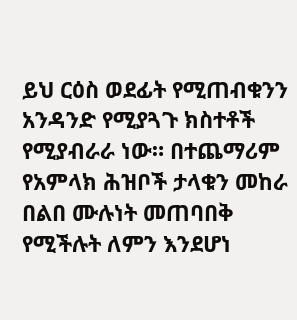ይህ ርዕስ ወደፊት የሚጠብቁንን አንዳንድ የሚያጓጉ ክስተቶች የሚያብራራ ነው። በተጨማሪም የአምላክ ሕዝቦች ታላቁን መከራ በልበ ሙሉነት መጠባበቅ የሚችሉት ለምን እንደሆነ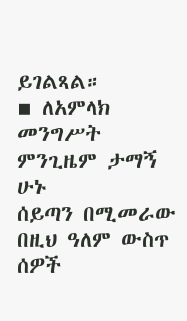ይገልጻል።
▪ ለአምላክ መንግሥት ምንጊዜም ታማኝ ሁኑ
ሰይጣን በሚመራው በዚህ ዓለም ውስጥ ሰዎች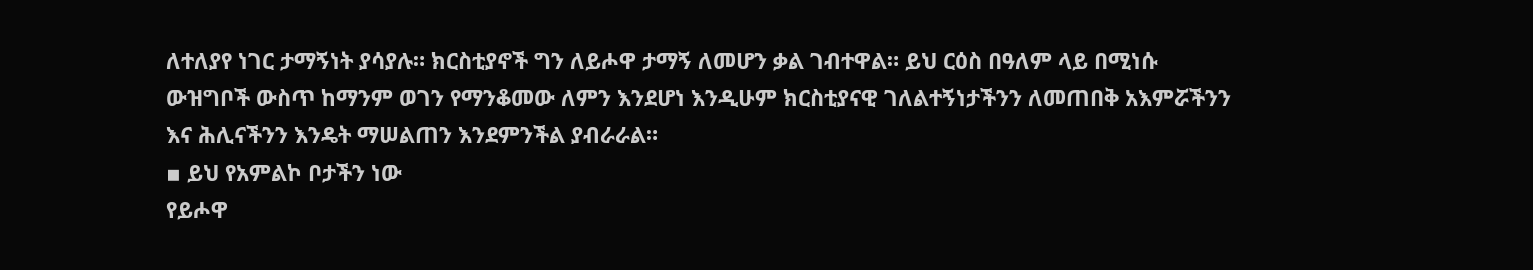ለተለያየ ነገር ታማኝነት ያሳያሉ። ክርስቲያኖች ግን ለይሖዋ ታማኝ ለመሆን ቃል ገብተዋል። ይህ ርዕስ በዓለም ላይ በሚነሱ ውዝግቦች ውስጥ ከማንም ወገን የማንቆመው ለምን እንደሆነ እንዲሁም ክርስቲያናዊ ገለልተኝነታችንን ለመጠበቅ አእምሯችንን እና ሕሊናችንን እንዴት ማሠልጠን እንደምንችል ያብራራል።
▪ ይህ የአምልኮ ቦታችን ነው
የይሖዋ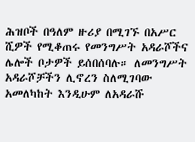ሕዝቦች በዓለም ዙሪያ በሚገኙ በአሥር ሺዎች የሚቆጠሩ የመንግሥት አዳራሾችና ሌሎች ቦታዎች ይሰበሰባሉ። ለመንግሥት አዳራሾቻችን ሊኖረን ስለሚገባው አመለካከት እንዲሁም ለአዳራሹ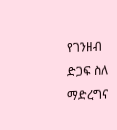የገንዘብ ድጋፍ ስለ ማድረግና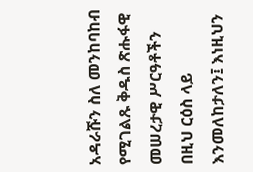አዳራሹን ስለ መንከባከብ የሚገልጹ ቅዱስ ጽሑፋዊ መሠረታዊ ሥርዓቶችን በዚህ ርዕስ ላይ እንመለከታለን፤ እነዚህን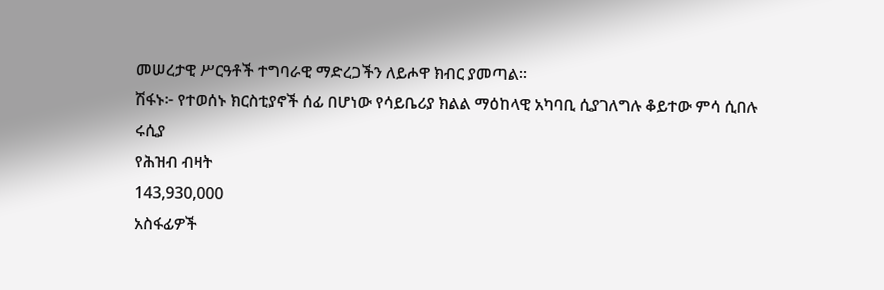መሠረታዊ ሥርዓቶች ተግባራዊ ማድረጋችን ለይሖዋ ክብር ያመጣል።
ሽፋኑ፦ የተወሰኑ ክርስቲያኖች ሰፊ በሆነው የሳይቤሪያ ክልል ማዕከላዊ አካባቢ ሲያገለግሉ ቆይተው ምሳ ሲበሉ
ሩሲያ
የሕዝብ ብዛት
143,930,000
አስፋፊዎች